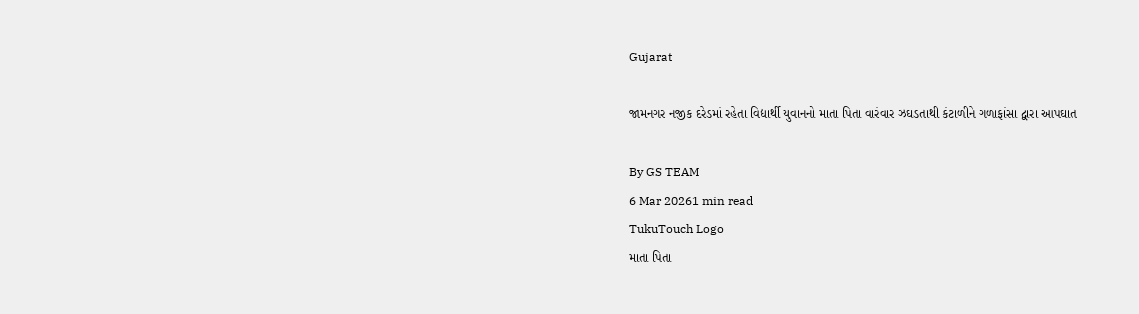Gujarat

જામનગર નજીક દરેડમાં રહેતા વિદ્યાર્થી યુવાનનો માતા પિતા વારંવાર ઝઘડતાથી કંટાળીને ગળાફાંસા દ્વારા આપઘાત

By GS TEAM
6 Mar 20261 min read
TukuTouch Logo
માતા પિતા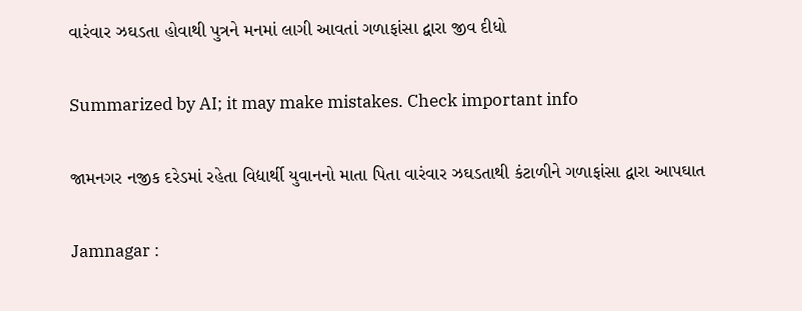વારંવાર ઝઘડતા હોવાથી પુત્રને મનમાં લાગી આવતાં ગળાફાંસા દ્વારા જીવ દીધો

Summarized by AI; it may make mistakes. Check important info

જામનગર નજીક દરેડમાં રહેતા વિદ્યાર્થી યુવાનનો માતા પિતા વારંવાર ઝઘડતાથી કંટાળીને ગળાફાંસા દ્વારા આપઘાત

Jamnagar :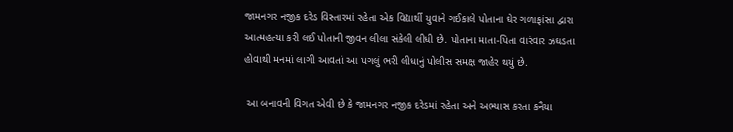જામનગર નજીક દરેડ વિસ્તારમાં રહેતા એક વિદ્યાર્થી યુવાને ગઈકાલે પોતાના ઘેર ગળાફાંસા દ્વારા આત્મહત્યા કરી લઈ પોતાની જીવન લીલા સંકેલી લીધી છે. પોતાના માતા-પિતા વારંવાર ઝઘડતા હોવાથી મનમાં લાગી આવતાં આ પગલું ભરી લીધાનું પોલીસ સમક્ષ જાહેર થયું છે.

 આ બનાવની વિગત એવી છે કે જામનગર નજીક દરેડમાં રહેતા અને અભ્યાસ કરતા કનૈયા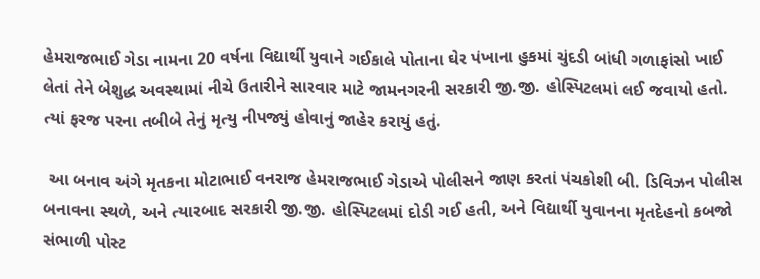હેમરાજભાઈ ગેડા નામના 20 વર્ષના વિદ્યાર્થી યુવાને ગઈકાલે પોતાના ઘેર પંખાના હુકમાં ચુંદડી બાંધી ગળાફાંસો ખાઈ લેતાં તેને બેશુદ્ધ અવસ્થામાં નીચે ઉતારીને સારવાર માટે જામનગરની સરકારી જી.જી. હોસ્પિટલમાં લઈ જવાયો હતો. ત્યાં ફરજ પરના તબીબે તેનું મૃત્યુ નીપજ્યું હોવાનું જાહેર કરાયું હતું.

 આ બનાવ અંગે મૃતકના મોટાભાઈ વનરાજ હેમરાજભાઈ ગેડાએ પોલીસને જાણ કરતાં પંચકોશી બી. ડિવિઝન પોલીસ બનાવના સ્થળે, અને ત્યારબાદ સરકારી જી.જી. હોસ્પિટલમાં દોડી ગઈ હતી, અને વિદ્યાર્થી યુવાનના મૃતદેહનો કબજો સંભાળી પોસ્ટ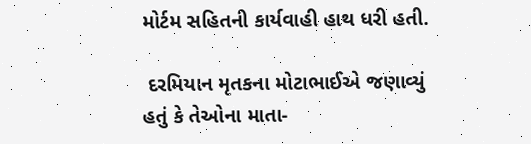મોર્ટમ સહિતની કાર્યવાહી હાથ ધરી હતી.

 દરમિયાન મૃતકના મોટાભાઈએ જણાવ્યું હતું કે તેઓના માતા-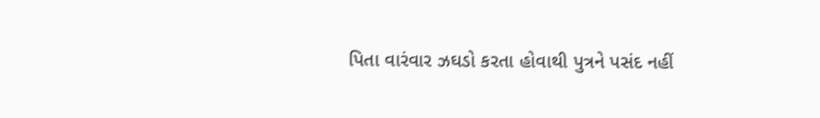પિતા વારંવાર ઝઘડો કરતા હોવાથી પુત્રને પસંદ નહીં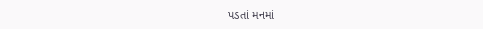પડતાં મનમાં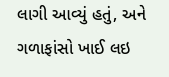લાગી આવ્યું હતું, અને ગળાફાંસો ખાઈ લઇ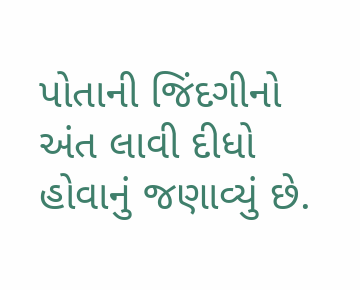પોતાની જિંદગીનો અંત લાવી દીધો હોવાનું જણાવ્યું છે.